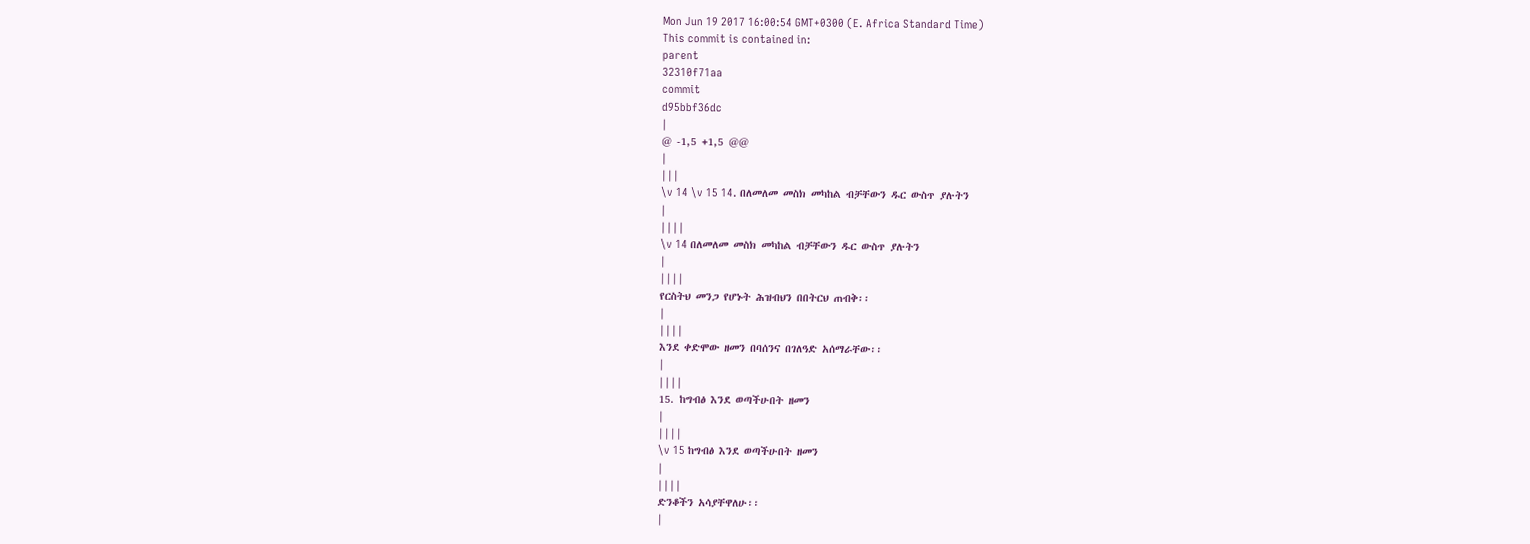Mon Jun 19 2017 16:00:54 GMT+0300 (E. Africa Standard Time)
This commit is contained in:
parent
32310f71aa
commit
d95bbf36dc
|
@ -1,5 +1,5 @@
|
|||
\v 14 \v 15 14. በለመለመ መስክ መካከል ብቻቸውን ዱር ውስጥ ያሉትን
|
||||
\v 14 በለመለመ መስክ መካከል ብቻቸውን ዱር ውስጥ ያሉትን
|
||||
የርስትህ መንጋ የሆኑት ሕዝብህን በበትርህ ጠብቅ፡፡
|
||||
እንደ ቀድሞው ዘመን በባሰንና በገለዓድ አሰማራቸው፡፡
|
||||
15. ከግብፅ እንደ ወጣችሁበት ዘመን
|
||||
\v 15 ከግብፅ እንደ ወጣችሁበት ዘመን
|
||||
ድንቆችን አሳያቸዋለሁ፡፡
|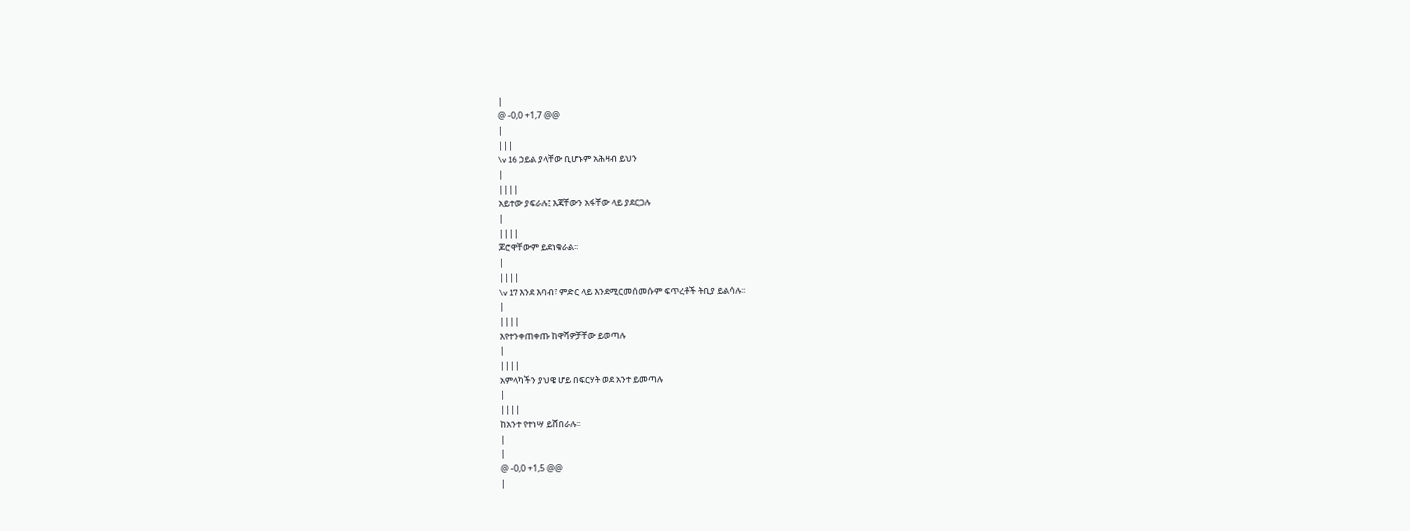|
@ -0,0 +1,7 @@
|
|||
\v 16 ኃይል ያላቸው ቢሆኑም አሕዛብ ይህን
|
||||
አይተው ያፍራሉ፤ እጃቸውን አፋቸው ላይ ያደርጋሉ
|
||||
ጆሮዋቸውም ይደነቁራል፡፡
|
||||
\v 17 እንደ እባብ፣ ምድር ላይ እንደሚርመሰመሱም ፍጥረቶች ትቢያ ይልሳሉ፡፡
|
||||
እየተንቀጠቀጡ ከዋሻዎቻቸው ይወጣሉ
|
||||
አምላካችን ያህዌ ሆይ በፍርሃት ወደ አንተ ይመጣሉ
|
||||
ከአንተ የተነሣ ይሸበራሉ፡፡
|
|
@ -0,0 +1,5 @@
|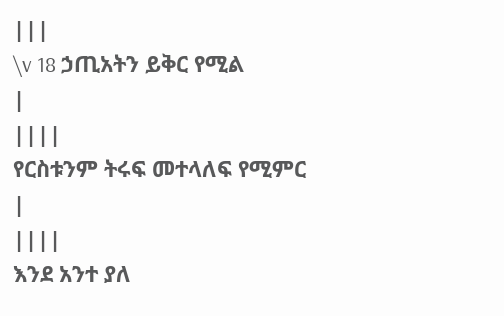|||
\v 18 ኃጢአትን ይቅር የሚል
|
||||
የርስቱንም ትሩፍ መተላለፍ የሚምር
|
||||
እንደ አንተ ያለ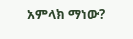አምላክ ማነው?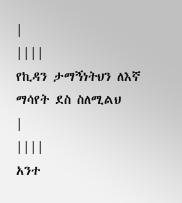|
||||
የኪዳን ታማኝነትህን ለእኛ ማሳየት ደስ ስለሚልህ
|
||||
አንተ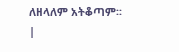ለዘላለም አትቆጣም፡፡
|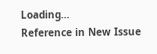Loading…
Reference in New Issue